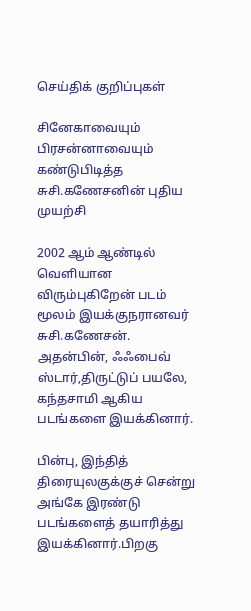செய்திக் குறிப்புகள்

சினேகாவையும் பிரசன்னாவையும் கண்டுபிடித்த சுசி.கணேசனின் புதிய முயற்சி

2002 ஆம் ஆண்டில் வெளியான விரும்புகிறேன் படம் மூலம் இயக்குநரானவர் சுசி.கணேசன். அதன்பின், ஃஃபைவ் ஸ்டார்,திருட்டுப் பயலே, கந்தசாமி ஆகிய படங்களை இயக்கினார்.

பின்பு, இந்தித் திரையுலகுக்குச் சென்று அங்கே இரண்டு படங்களைத் தயாரித்து இயக்கினார்.பிறகு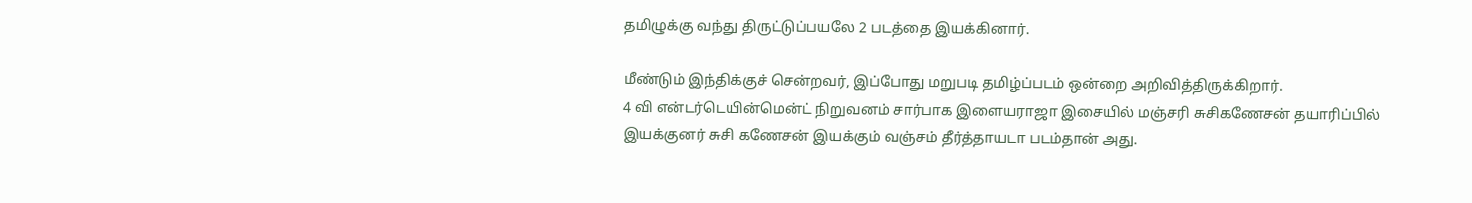தமிழுக்கு வந்து திருட்டுப்பயலே 2 படத்தை இயக்கினார்.

மீண்டும் இந்திக்குச் சென்றவர், இப்போது மறுபடி தமிழ்ப்படம் ஒன்றை அறிவித்திருக்கிறார்.
4 வி என்டர்டெயின்மென்ட் நிறுவனம் சார்பாக இளையராஜா இசையில் மஞ்சரி சுசிகணேசன் தயாரிப்பில் இயக்குனர் சுசி கணேசன் இயக்கும் வஞ்சம் தீர்த்தாயடா படம்தான் அது.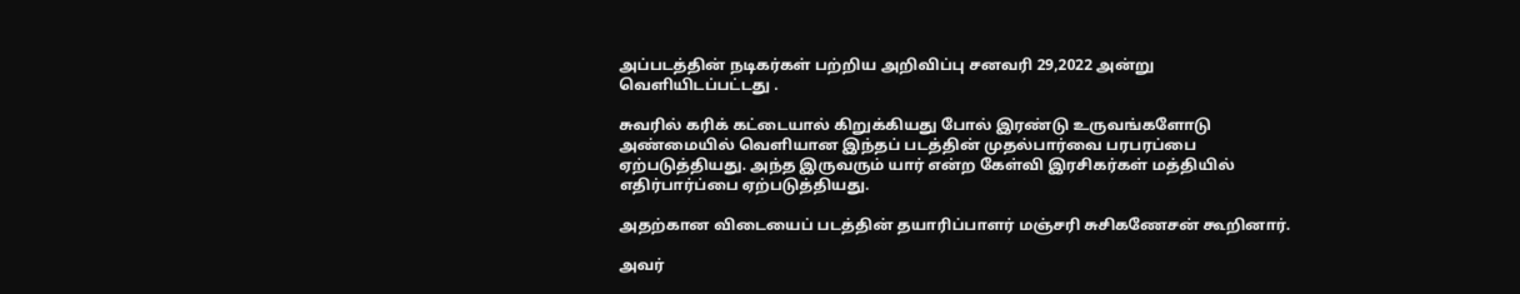அப்படத்தின் நடிகர்கள் பற்றிய அறிவிப்பு சனவரி 29,2022 அன்று வெளியிடப்பட்டது .

சுவரில் கரிக் கட்டையால் கிறுக்கியது போல் இரண்டு உருவங்களோடு அண்மையில் வெளியான இந்தப் படத்தின் முதல்பார்வை பரபரப்பை ஏற்படுத்தியது. அந்த இருவரும் யார் என்ற கேள்வி இரசிகர்கள் மத்தியில் எதிர்பார்ப்பை ஏற்படுத்தியது.

அதற்கான விடையைப் படத்தின் தயாரிப்பாளர் மஞ்சரி சுசிகணேசன் கூறினார்.

அவர்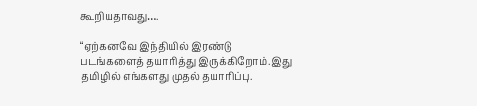கூறியதாவது….

“ஏற்கனவே இந்தியில் இரண்டு படங்களைத் தயாரித்து இருக்கிறோம்.இது தமிழில் எங்களது முதல் தயாரிப்பு.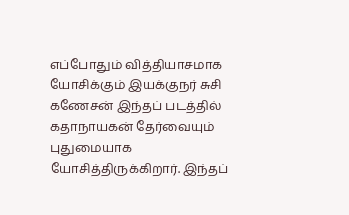எப்போதும் வித்தியாசமாக யோசிக்கும் இயக்குநர் சுசி கணேசன் இந்தப் படத்தில் கதாநாயகன் தேர்வையும் புதுமையாக யோசித்திருக்கிறார். இந்தப்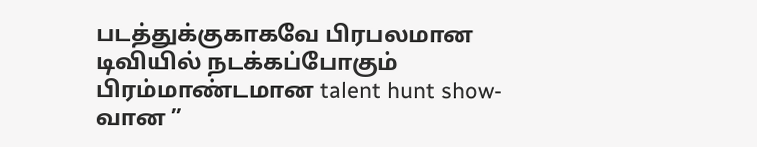படத்துக்குகாகவே பிரபலமான டிவியில் நடக்கப்போகும் பிரம்மாண்டமான talent hunt show-வான ”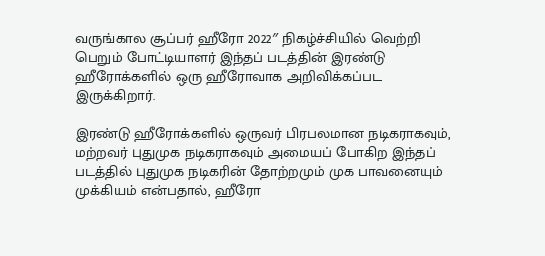வருங்கால சூப்பர் ஹீரோ 2022″ நிகழ்ச்சியில் வெற்றி பெறும் போட்டியாளர் இந்தப் படத்தின் இரண்டு ஹீரோக்களில் ஒரு ஹீரோவாக அறிவிக்கப்பட இருக்கிறார்.

இரண்டு ஹீரோக்களில் ஒருவர் பிரபலமான நடிகராகவும், மற்றவர் புதுமுக நடிகராகவும் அமையப் போகிற இந்தப் படத்தில் புதுமுக நடிகரின் தோற்றமும் முக பாவனையும் முக்கியம் என்பதால், ஹீரோ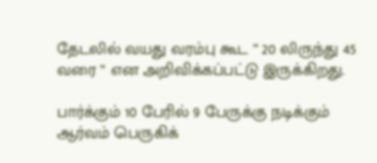தேடலில் வயது வரம்பு கூட ” 20 லிருந்து 45 வரை ” என அறிவிக்கப்பட்டு இருக்கிறது.

பார்க்கும் 10 பேரில் 9 பேருக்கு நடிக்கும் ஆர்வம் பெருகிக்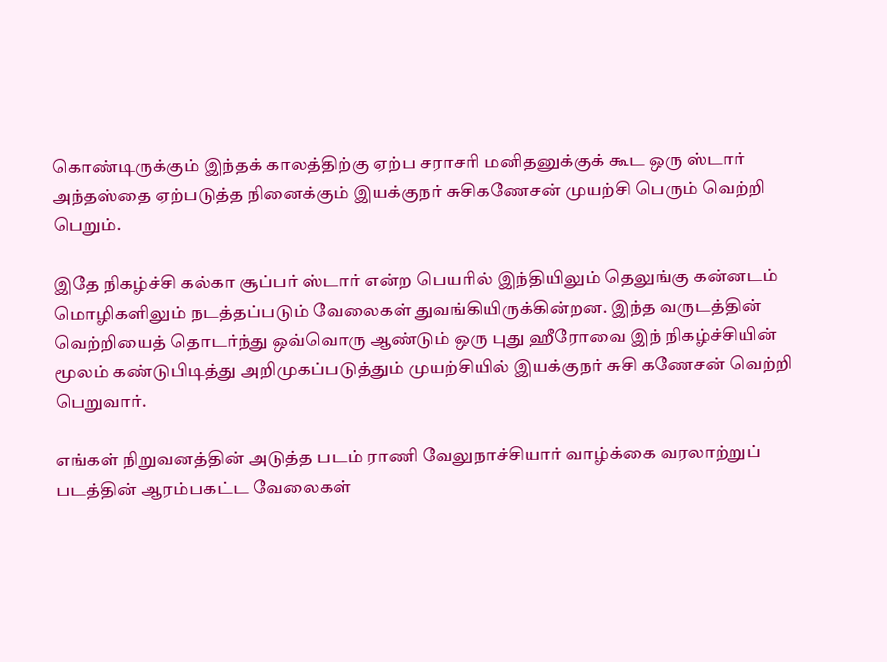கொண்டிருக்கும் இந்தக் காலத்திற்கு ஏற்ப சராசரி மனிதனுக்குக் கூட ஒரு ஸ்டார் அந்தஸ்தை ஏற்படுத்த நினைக்கும் இயக்குநர் சுசிகணேசன் முயற்சி பெரும் வெற்றி பெறும்.

இதே நிகழ்ச்சி கல்கா சூப்பர் ஸ்டார் என்ற பெயரில் இந்தியிலும் தெலுங்கு கன்னடம் மொழிகளிலும் நடத்தப்படும் வேலைகள் துவங்கியிருக்கின்றன. இந்த வருடத்தின் வெற்றியைத் தொடர்ந்து ஒவ்வொரு ஆண்டும் ஒரு புது ஹீரோவை இந் நிகழ்ச்சியின் மூலம் கண்டுபிடித்து அறிமுகப்படுத்தும் முயற்சியில் இயக்குநர் சுசி கணேசன் வெற்றி பெறுவார்.

எங்கள் நிறுவனத்தின் அடுத்த படம் ராணி வேலுநாச்சியார் வாழ்க்கை வரலாற்றுப் படத்தின் ஆரம்பகட்ட வேலைகள்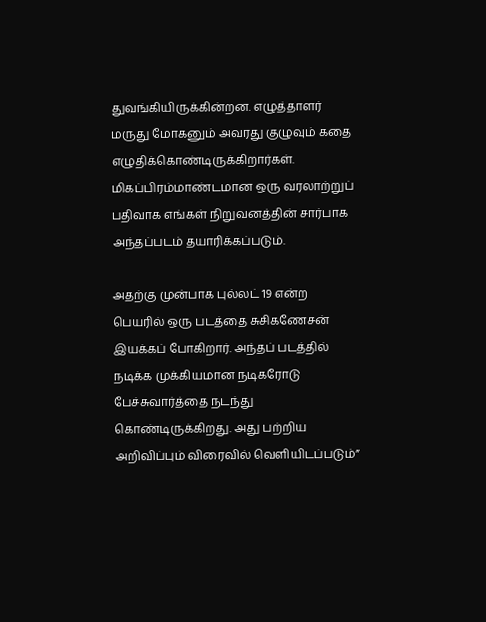துவங்கியிருக்கின்றன. எழுத்தாளர் மருது மோகனும் அவரது குழுவும் கதை எழுதிக்கொண்டிருக்கிறார்கள். மிகப்பிரம்மாண்டமான ஒரு வரலாற்றுப் பதிவாக எங்கள் நிறுவனத்தின் சார்பாக அந்தப்படம் தயாரிக்கப்படும்.

அதற்கு முன்பாக புல்லட் 19 என்ற பெயரில் ஒரு படத்தை சுசிகணேசன் இயக்கப் போகிறார். அந்தப் படத்தில் நடிக்க முக்கியமான நடிகரோடு பேச்சுவார்த்தை நடந்து கொண்டிருக்கிறது. அது பற்றிய அறிவிப்பும் விரைவில் வெளியிடப்படும்”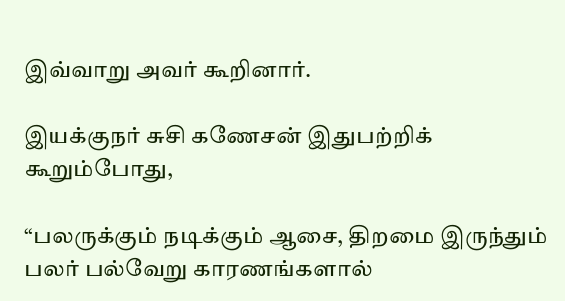இவ்வாறு அவர் கூறினார்.

இயக்குநர் சுசி கணேசன் இதுபற்றிக் கூறும்போது,

“பலருக்கும் நடிக்கும் ஆசை, திறமை இருந்தும் பலர் பல்வேறு காரணங்களால்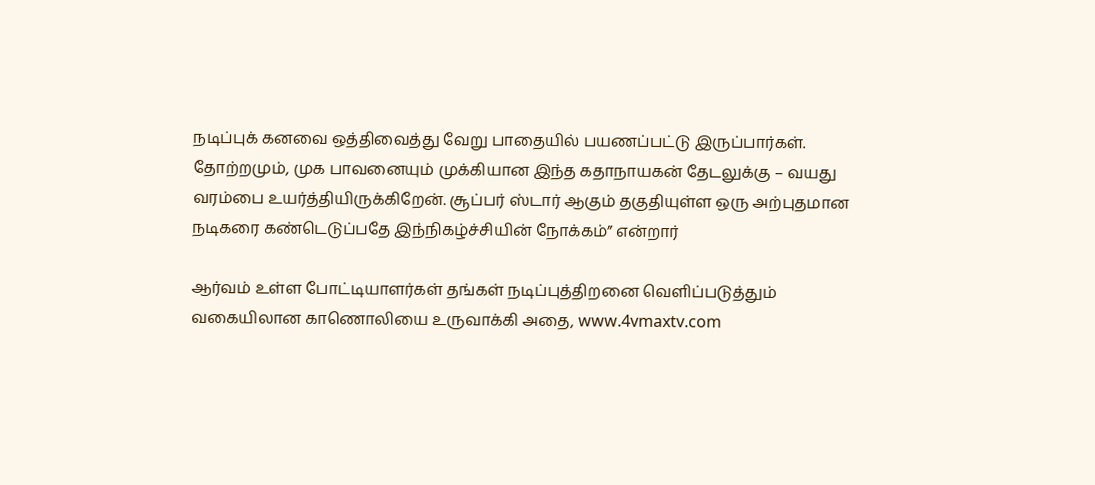நடிப்புக் கனவை ஒத்திவைத்து வேறு பாதையில் பயணப்பட்டு இருப்பார்கள். தோற்றமும், முக பாவனையும் முக்கியான இந்த கதாநாயகன் தேடலுக்கு – வயது வரம்பை உயர்த்தியிருக்கிறேன். சூப்பர் ஸ்டார் ஆகும் தகுதியுள்ள ஒரு அற்புதமான நடிகரை கண்டெடுப்பதே இந்நிகழ்ச்சியின் நோக்கம்” என்றார்

ஆர்வம் உள்ள போட்டியாளர்கள் தங்கள் நடிப்புத்திறனை வெளிப்படுத்தும் வகையிலான காணொலியை உருவாக்கி அதை, www.4vmaxtv.com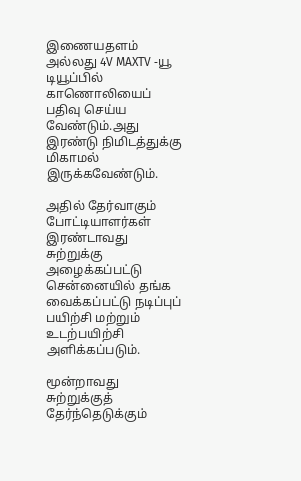இணையதளம் அல்லது 4V MAXTV -யூ டியூப்பில் காணொலியைப் பதிவு செய்ய வேண்டும்.அது இரண்டு நிமிடத்துக்கு மிகாமல் இருக்கவேண்டும்.

அதில் தேர்வாகும் போட்டியாளர்கள் இரண்டாவது சுற்றுக்கு அழைக்கப்பட்டு சென்னையில் தங்க வைக்கப்பட்டு நடிப்புப் பயிற்சி மற்றும் உடற்பயிற்சி அளிக்கப்படும்.

மூன்றாவது சுற்றுக்குத் தேர்ந்தெடுக்கும்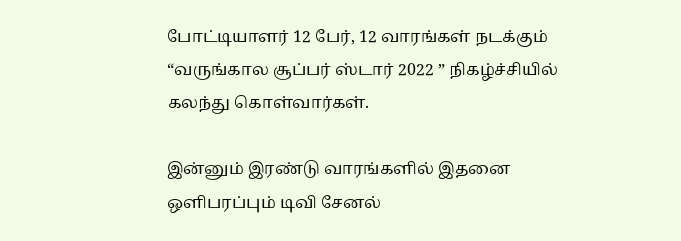போட்டியாளர் 12 பேர், 12 வாரங்கள் நடக்கும் “வருங்கால சூப்பர் ஸ்டார் 2022 ” நிகழ்ச்சியில் கலந்து கொள்வார்கள்.

இன்னும் இரண்டு வாரங்களில் இதனை ஒளிபரப்பும் டிவி சேனல்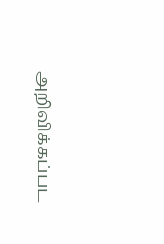அறிவிக்கப்பட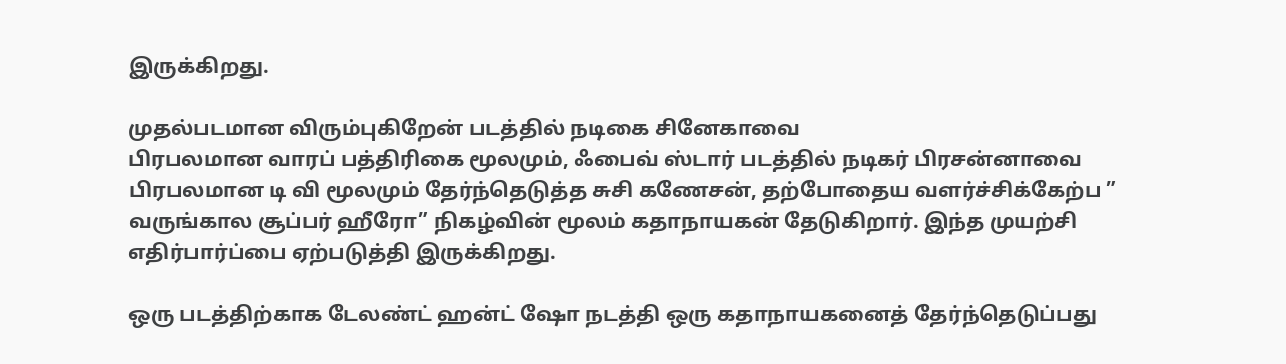இருக்கிறது.

முதல்படமான விரும்புகிறேன் படத்தில் நடிகை சினேகாவை
பிரபலமான வாரப் பத்திரிகை மூலமும், ஃபைவ் ஸ்டார் படத்தில் நடிகர் பிரசன்னாவை பிரபலமான டி வி மூலமும் தேர்ந்தெடுத்த சுசி கணேசன், தற்போதைய வளர்ச்சிக்கேற்ப ” வருங்கால சூப்பர் ஹீரோ” நிகழ்வின் மூலம் கதாநாயகன் தேடுகிறார். இந்த முயற்சி எதிர்பார்ப்பை ஏற்படுத்தி இருக்கிறது.

ஒரு படத்திற்காக டேலண்ட் ஹன்ட் ஷோ நடத்தி ஒரு கதாநாயகனைத் தேர்ந்தெடுப்பது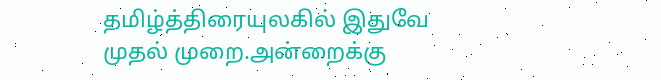தமிழ்த்திரையுலகில் இதுவே முதல் முறை.அன்றைக்கு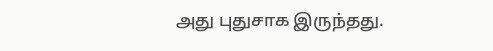அது புதுசாக இருந்தது.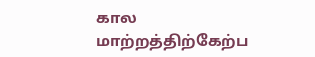கால மாற்றத்திற்கேற்ப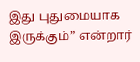இது புதுமையாக இருக்கும்” என்றார்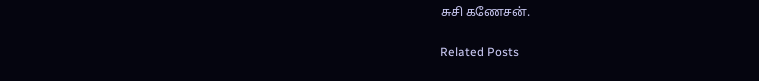சுசி கணேசன்.

Related Posts